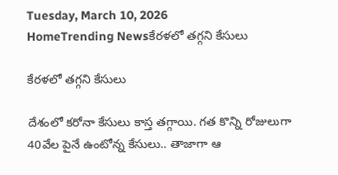Tuesday, March 10, 2026
HomeTrending Newsకేరళలో తగ్గని కేసులు

కేరళలో తగ్గని కేసులు

దేశంలో కరోనా కేసులు కాస్త తగ్గాయి. గత కొన్ని రోజులుగా 40వేల పైనే ఉంటోన్న కేసులు.. తాజాగా ఆ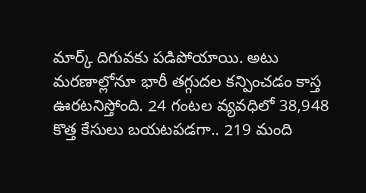మార్క్‌ దిగువకు పడిపోయాయి. అటు మరణాల్లోనూ భారీ తగ్గుదల కన్పించడం కాస్త ఊరటనిస్తోంది. 24 గంటల వ్యవధిలో 38,948 కొత్త కేసులు బయటపడగా.. 219 మంది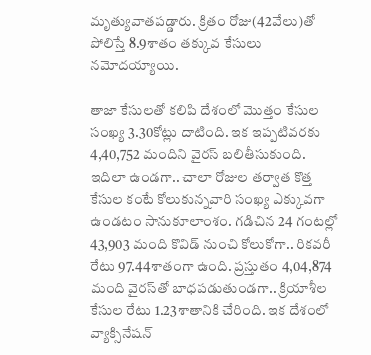మృత్యువాతపడ్డారు. క్రితం రోజు(42వేలు)తో పోలిస్తే 8.9శాతం తక్కువ కేసులు నమోదయ్యాయి.

తాజా కేసులతో కలిపి దేశంలో మొత్తం కేసుల సంఖ్య 3.30కోట్లు దాటింది. ఇక ఇప్పటివరకు 4,40,752 మందిని వైరస్‌ బలితీసుకుంది. ఇదిలా ఉండగా.. చాలా రోజుల తర్వాత కొత్త కేసుల కంటే కోలుకున్నవారి సంఖ్య ఎక్కువగా ఉండటం సానుకూలాంశం. గడిచిన 24 గంటల్లో 43,903 మంది కొవిడ్‌ నుంచి కోలుకోగా.. రికవరీ రేటు 97.44శాతంగా ఉంది. ప్రస్తుతం 4,04,874 మంది వైరస్‌తో బాధపడుతుండగా.. క్రియాశీల కేసుల రేటు 1.23శాతానికి చేరింది. ఇక దేశంలో వ్యాక్సినేషన్‌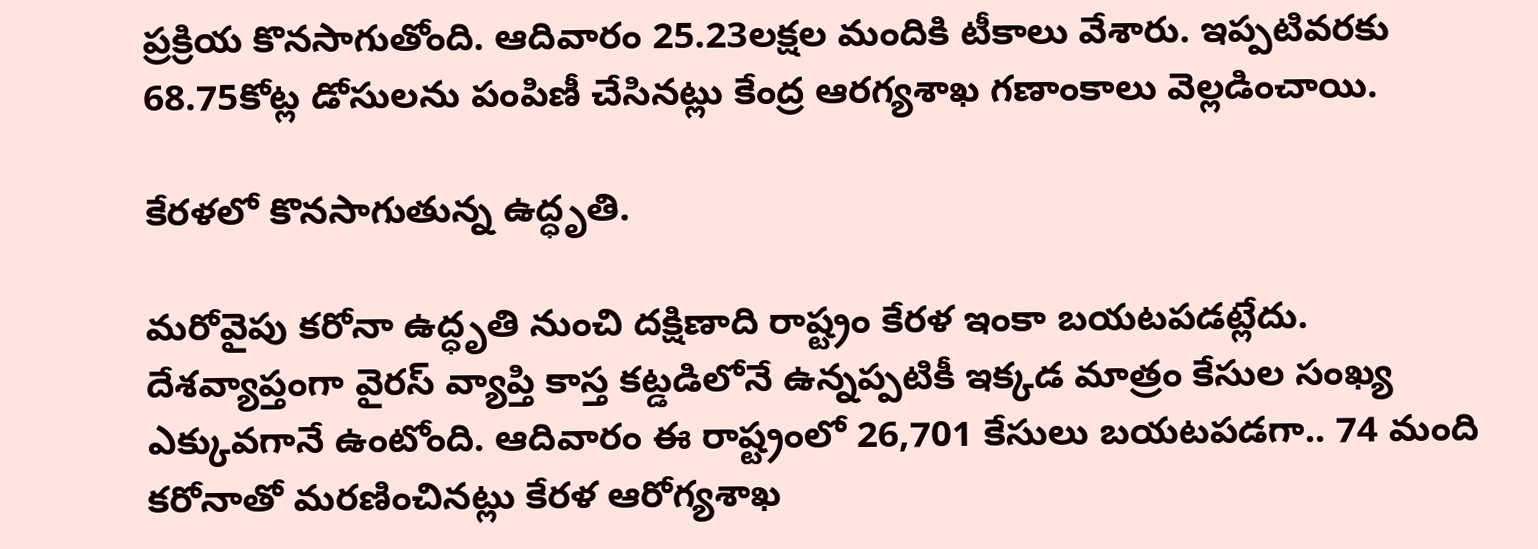ప్రక్రియ కొనసాగుతోంది. ఆదివారం 25.23లక్షల మందికి టీకాలు వేశారు. ఇప్పటివరకు 68.75కోట్ల డోసులను పంపిణీ చేసినట్లు కేంద్ర ఆరగ్యశాఖ గణాంకాలు వెల్లడించాయి.

కేరళలో కొనసాగుతున్న ఉద్ధృతి.

మరోవైపు కరోనా ఉద్ధృతి నుంచి దక్షిణాది రాష్ట్రం కేరళ ఇంకా బయటపడట్లేదు. దేశవ్యాప్తంగా వైరస్‌ వ్యాప్తి కాస్త కట్డడిలోనే ఉన్నప్పటికీ ఇక్కడ మాత్రం కేసుల సంఖ్య ఎక్కువగానే ఉంటోంది. ఆదివారం ఈ రాష్ట్రంలో 26,701 కేసులు బయటపడగా.. 74 మంది కరోనాతో మరణించినట్లు కేరళ ఆరోగ్యశాఖ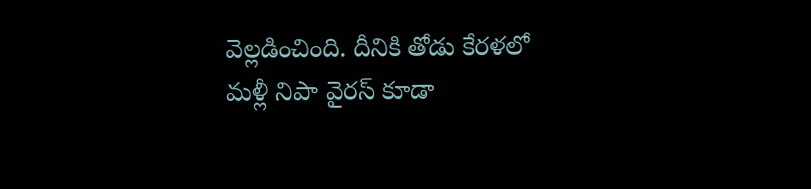వెల్లడించింది. దీనికి తోడు కేరళలో మళ్లీ నిపా వైరస్‌ కూడా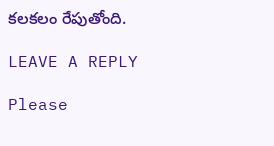కలకలం రేపుతోంది.

LEAVE A REPLY

Please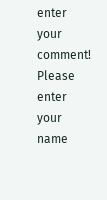enter your comment!
Please enter your name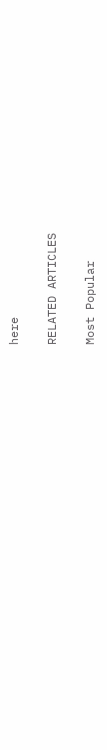here

RELATED ARTICLES

Most Popular